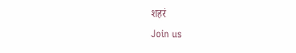शहरं
Join us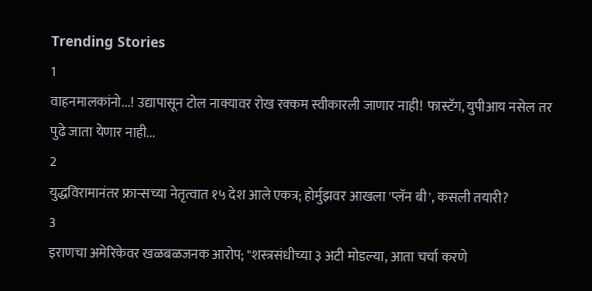Trending Stories
1
वाहनमालकांनो...! उद्यापासून टोल नाक्यावर रोख रक्कम स्वीकारली जाणार नाही! फास्टॅग, युपीआय नसेल तर पुढे जाता येणार नाही...
2
युद्धविरामानंतर फ्रान्सच्या नेतृत्वात १५ देश आले एकत्र; होर्मुझवर आखला 'प्लॅन बी', कसली तयारी?
3
इराणचा अमेरिकेवर खळबळजनक आरोप; "शस्त्रसंधीच्या ३ अटी मोडल्या, आता चर्चा करणे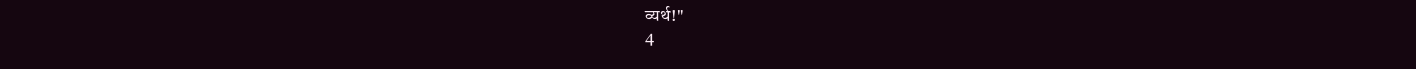व्यर्थ!"
4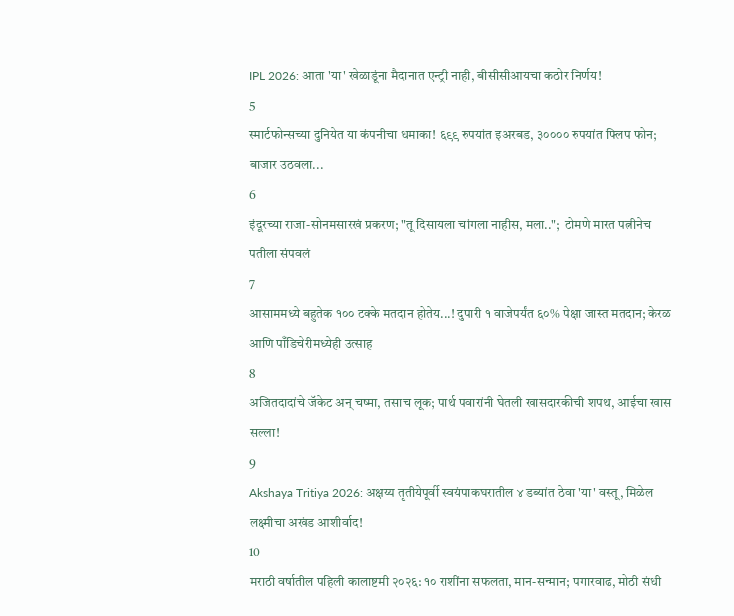IPL 2026: आता 'या' खेळाडूंना मैदानात एन्ट्री नाही, बीसीसीआयचा कठोर निर्णय!
5
स्मार्टफोन्सच्या दुनियेत या कंपनीचा धमाका! ६९९ रुपयांत इअरबड, ३०००० रुपयांत फ्लिप फोन; बाजार उठवला...
6
इंदूरच्या राजा-सोनमसारखं प्रकरण; "तू दिसायला चांगला नाहीस, मला..";  टोमणे मारत पत्नीनेच पतीला संपवलं
7
आसाममध्ये बहुतेक १०० टक्के मतदान होतेय...! दुपारी १ वाजेपर्यंत ६०% पेक्षा जास्त मतदान; केरळ आणि पाँडिचेरीमध्येही उत्साह
8
अजितदादांचे जॅकेट अन् चष्मा, तसाच लूक; पार्थ पवारांनी घेतली खासदारकीची शपथ, आईचा खास सल्ला!
9
Akshaya Tritiya 2026: अक्षय्य तृतीयेपूर्वी स्वयंपाकघरातील ४ डब्यांत ठेवा 'या' वस्तू, मिळेल लक्ष्मीचा अखंड आशीर्वाद!
10
मराठी वर्षातील पहिली कालाष्टमी २०२६: १० राशींना सफलता, मान-सन्मान; पगारवाढ, मोठी संधी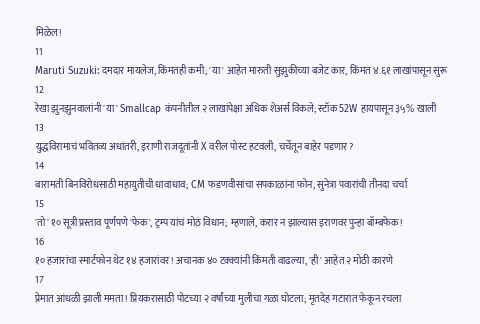मिळेल!
11
Maruti Suzuki: दमदार मायलेज, किंमतही कमी; 'या' आहेत मारुती सुझुकीच्या बजेट कार, किंमत ४.६१ लाखांपासून सुरू
12
रेखा झुनझुनवालांनी 'या' Smallcap कंपनीतील २ लाखांपेक्षा अधिक शेअर्स विकले; स्टॉक 52W हायपासून ३५% खाली
13
युद्धविरामाचं भवितव्य अधांतरी, इराणी राजदूतांनी X वरील पोस्ट हटवली, चर्चेतून बाहेर पडणार?
14
बारामती बिनविरोधसाठी महायुतीची धावाधाव; CM फडणवीसांचा सपकाळांना फोन, सुनेत्रा पवारांची तीनदा चर्चा
15
'तो' १० सूत्री प्रस्ताव पूर्णपणे 'फेक', ट्रम्प यांचं मोठं विधान; म्हणाले, करार न झाल्यास इराणवर पुन्हा बॉम्बफेक!
16
१० हजारांचा स्मार्टफोन थेट १४ हजारांवर! अचानक ४० टक्क्यांनी किंमती वाढल्या, 'ही' आहेत २ मोठी कारणे
17
प्रेमात आंधळी झाली ममता! प्रियकरासाठी पोटच्या २ वर्षांच्या मुलीचा गळा घोटला; मृतदेह गटारात फेकून रचला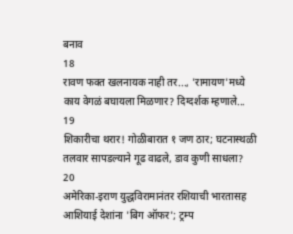बनाव
18
रावण फक्त खलनायक नाही तर..., 'रामायण'मध्ये काय वेगळं बघायला मिळणार? दिग्दर्शक म्हणाले...
19
शिकारीचा थरार! गोळीबारात १ जण ठार; घटनास्थळी तलवार सापडल्याने गूढ वाढले, डाव कुणी साधला?
20
अमेरिका-इराण युद्धविरामानंतर रशियाची भारतासह आशियाई देशांना 'बिग ऑफर'; ट्रम्प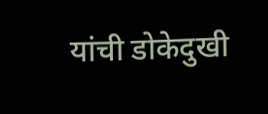यांची डोकेदुखी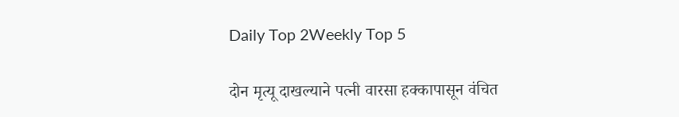Daily Top 2Weekly Top 5

दोन मृत्यू दाखल्याने पत्नी वारसा हक्कापासून वंचित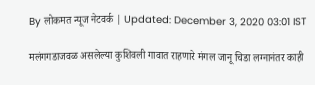By लोकमत न्यूज नेटवर्क | Updated: December 3, 2020 03:01 IST

मलंगगडाजवळ असलेल्या कुशिवली गावात राहणारे मंगल जानू चिडा लग्नानंतर काही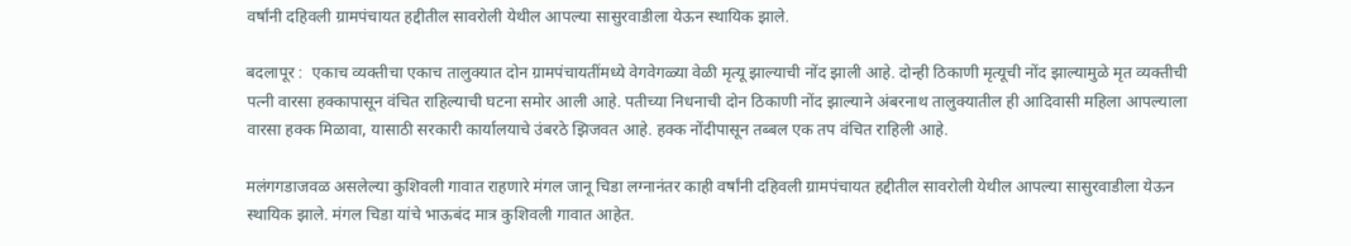वर्षांनी दहिवली ग्रामपंचायत हद्दीतील सावरोली येथील आपल्या सासुरवाडीला येऊन स्थायिक झाले.

बदलापूर :  एकाच व्यक्तीचा एकाच तालुक्यात दोन ग्रामपंचायतींमध्ये वेगवेगळ्या वेळी मृत्यू झाल्याची नोंद झाली आहे. दोन्ही ठिकाणी मृत्यूची नोंद झाल्यामुळे मृत व्यक्तीची पत्नी वारसा हक्कापासून वंचित राहिल्याची घटना समोर आली आहे. पतीच्या निधनाची दोन ठिकाणी नोंद झाल्याने अंबरनाथ तालुक्यातील ही आदिवासी महिला आपल्याला वारसा हक्क मिळावा, यासाठी सरकारी कार्यालयाचे उंबरठे झिजवत आहे. हक्क नोंदीपासून तब्बल एक तप वंचित राहिली आहे.

मलंगगडाजवळ असलेल्या कुशिवली गावात राहणारे मंगल जानू चिडा लग्नानंतर काही वर्षांनी दहिवली ग्रामपंचायत हद्दीतील सावरोली येथील आपल्या सासुरवाडीला येऊन स्थायिक झाले. मंगल चिडा यांचे भाऊबंद मात्र कुशिवली गावात आहेत.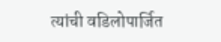त्यांची वडिलोपार्जित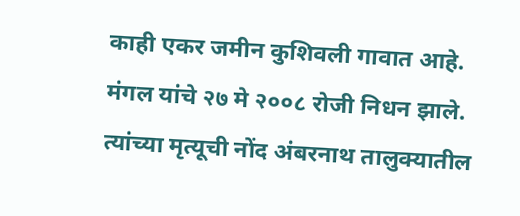काही एकर जमीन कुशिवली गावात आहे. मंगल यांचे २७ मे २००८ रोजी निधन झाले. त्यांच्या मृत्यूची नोंद अंबरनाथ तालुक्यातील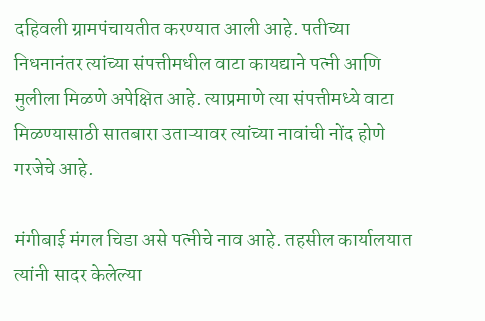दहिवली ग्रामपंचायतीत करण्यात आली आहे. पतीच्या निधनानंतर त्यांच्या संपत्तीमधील वाटा कायद्याने पत्नी आणि मुलीला मिळणे अपेक्षित आहे. त्याप्रमाणे त्या संपत्तीमध्ये वाटा मिळण्यासाठी सातबारा उताऱ्यावर त्यांच्या नावांची नोंद होणे गरजेचे आहे.

मंगीबाई मंगल चिडा असे पत्नीचे नाव आहे. तहसील कार्यालयात त्यांनी सादर केलेल्या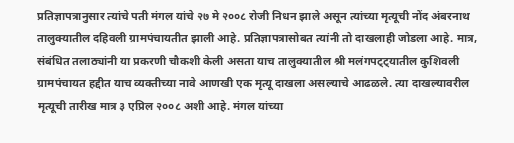प्रतिज्ञापत्रानुसार त्यांचे पती मंगल यांचे २७ मे २००८ रोजी निधन झाले असून त्यांच्या मृत्यूची नोंद अंबरनाथ तालुक्यातील दहिवली ग्रामपंचायतीत झाली आहे. प्रतिज्ञापत्रासोबत त्यांनी तो दाखलाही जोडला आहे. मात्र, संबंधित तलाठ्यांनी या प्रकरणी चौकशी केली असता याच तालुक्यातील श्री मलंगपट्ट्यातील कुशिवली ग्रामपंचायत हद्दीत याच व्यक्तीच्या नावे आणखी एक मृत्यू दाखला असल्याचे आढळले. त्या दाखल्यावरील मृत्यूची तारीख मात्र ३ एप्रिल २००८ अशी आहे. मंगल यांच्या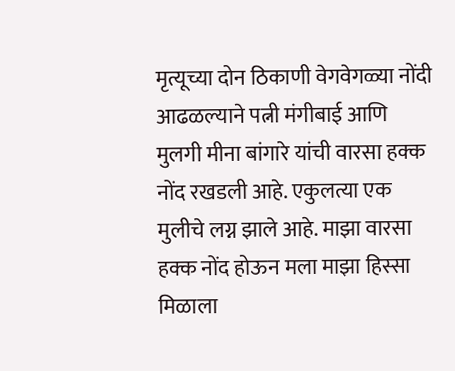मृत्यूच्या दोन ठिकाणी वेगवेगळ्या नोंदी आढळल्याने पत्नी मंगीबाई आणि मुलगी मीना बांगारे यांची वारसा हक्क नोंद रखडली आहे. एकुलत्या एक मुलीचे लग्न झाले आहे. माझा वारसा हक्क नोंद होऊन मला माझा हिस्सा मिळाला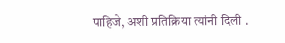पाहिजे, अशी प्रतिक्रिया त्यांनी दिली .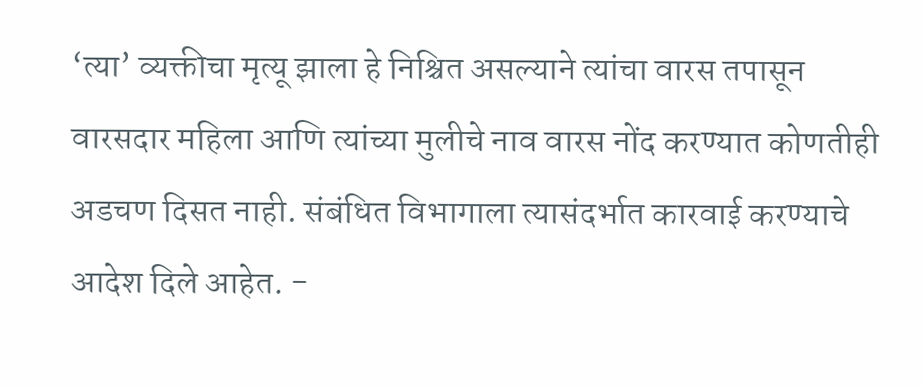‘त्या’ व्यक्तीचा मृत्यू झाला हे निश्चित असल्याने त्यांचा वारस तपासून वारसदार महिला आणि त्यांच्या मुलीचे नाव वारस नोंद करण्यात कोणतीही अडचण दिसत नाही. संबंधित विभागाला त्यासंदर्भात कारवाई करण्याचे आदेश दिले आहेत. -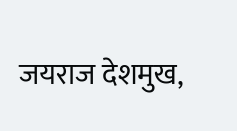जयराज देशमुख,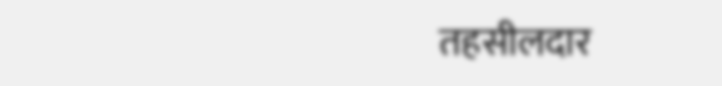तहसीलदार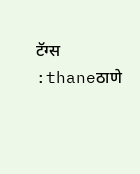टॅग्स :thaneठाणे